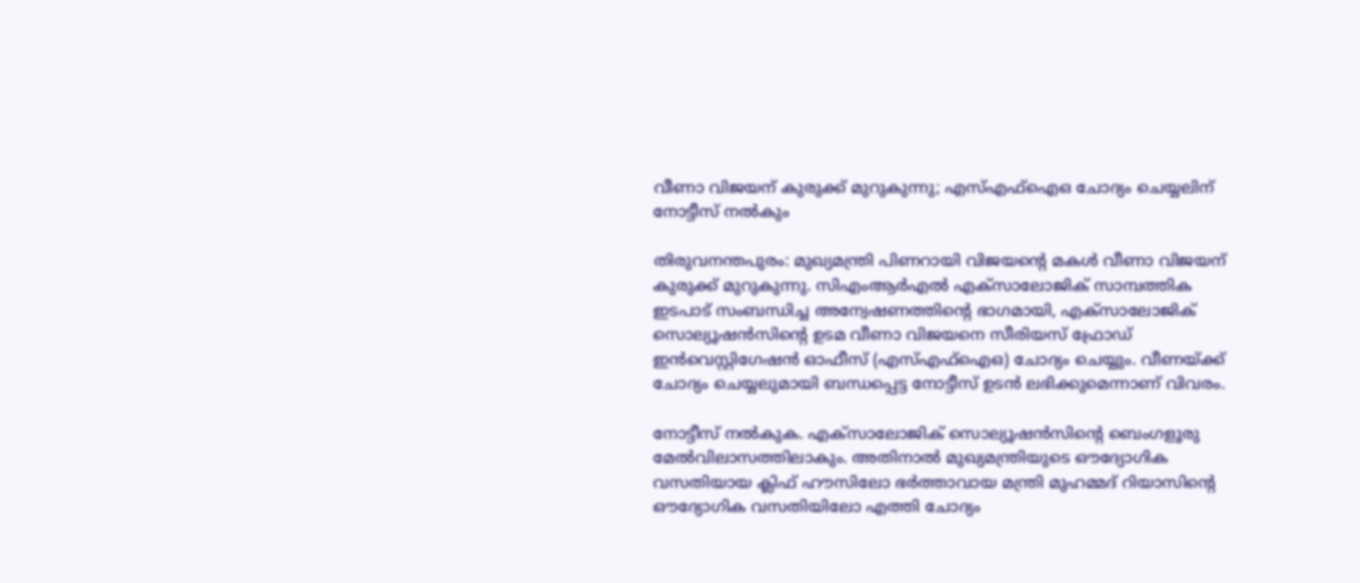വീണാ വിജയന് കുരുക്ക് മുറുകുന്നു; എസ്എഫ്ഐഒ ചോദ്യം ചെയ്യലിന് നോട്ടീസ് നൽകും

തിരുവനന്തപുരം: മുഖ്യമന്ത്രി പിണറായി വിജയന്റെ മകൾ വീണാ വിജയന് കുരുക്ക് മുറുകുന്നു. സിഎംആർഎൽ എക്‌സാലോജിക് സാമ്പത്തിക ഇടപാട് സംബന്ധിച്ച അന്വേഷണത്തിന്റെ ഭാഗമായി, എക്‌സാലോജിക് സൊല്യൂഷൻസിന്റെ ഉടമ വീണാ വിജയനെ സീരിയസ് ഫ്രോഡ് ഇൻവെസ്റ്റിഗേഷൻ ഓഫീസ് (എസ്എഫ്‌ഐഒ) ചോദ്യം ചെയ്യും. വീണയ്ക്ക് ചോദ്യം ചെയ്യലുമായി ബന്ധപ്പെട്ട നോട്ടീസ് ഉടൻ ലഭിക്കുമെന്നാണ് വിവരം.

നോട്ടീസ് നൽകുക. എക്‌സാലോജിക് സൊല്യൂഷൻസിന്റെ ബെംഗളൂരു മേൽവിലാസത്തിലാകും. അതിനാൽ മുഖ്യമന്ത്രിയുടെ ഔദ്യോഗിക വസതിയായ ക്ലിഫ് ഹൗസിലോ ഭർത്താവായ മന്ത്രി മുഹമ്മദ് റിയാസിന്റെ ഔദ്യോഗിക വസതിയിലോ എത്തി ചോദ്യം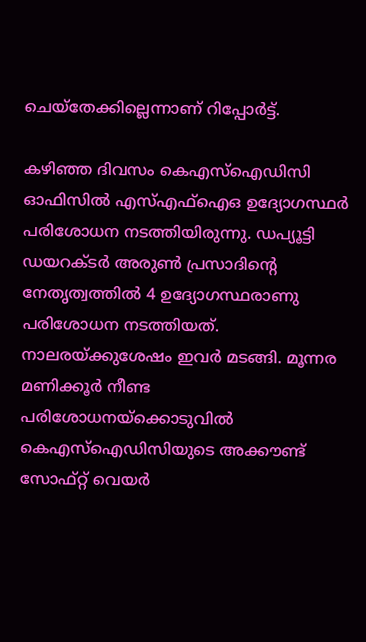ചെയ്‌തേക്കില്ലെന്നാണ് റിപ്പോർട്ട്.

കഴിഞ്ഞ ദിവസം കെഎസ്‌ഐഡിസി ഓഫിസിൽ എസ്എഫ്‌ഐഒ ഉദ്യോഗസ്ഥർ പരിശോധന നടത്തിയിരുന്നു. ഡപ്യൂട്ടി ഡയറക്ടർ അരുൺ പ്രസാദിന്റെ നേതൃത്വത്തിൽ 4 ഉദ്യോഗസ്ഥരാണു പരിശോധന നടത്തിയത്. നാലരയ്ക്കുശേഷം ഇവർ മടങ്ങി. മൂന്നര മണിക്കൂർ നീണ്ട പരിശോധനയ്ക്കൊടുവിൽ കെഎസ്‌ഐഡിസിയുടെ അക്കൗണ്ട് സോഫ്റ്റ് വെയർ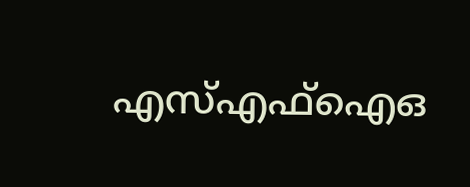എസ്എഫ്‌ഐഒ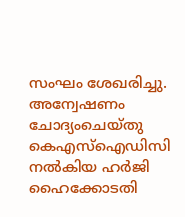സംഘം ശേഖരിച്ചു. അന്വേഷണം ചോദ്യംചെയ്തു കെഎസ്‌ഐഡിസി നൽകിയ ഹർജി ഹൈക്കോടതി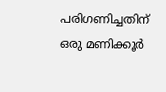പരിഗണിച്ചതിന് ഒരു മണിക്കൂർ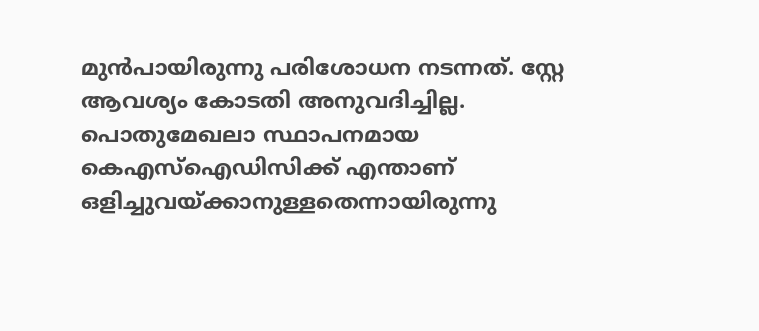മുൻപായിരുന്നു പരിശോധന നടന്നത്. സ്റ്റേ ആവശ്യം കോടതി അനുവദിച്ചില്ല. പൊതുമേഖലാ സ്ഥാപനമായ കെഎസ്‌ഐഡിസിക്ക് എന്താണ് ഒളിച്ചുവയ്ക്കാനുള്ളതെന്നായിരുന്നു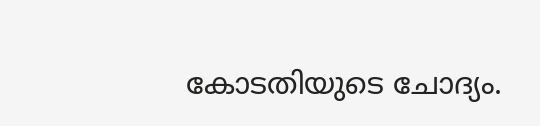കോടതിയുടെ ചോദ്യം.